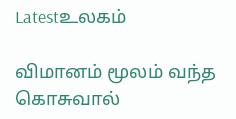Latestஉலகம்

விமானம் மூலம் வந்த கொசுவால்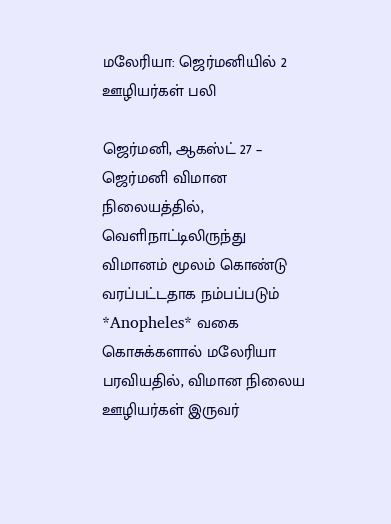மலேரியா: ஜெர்மனியில் 2 ஊழியர்கள் பலி

ஜெர்மனி, ஆகஸ்ட் 27 – ஜெர்மனி விமான நிலையத்தில், வெளிநாட்டிலிருந்து விமானம் மூலம் கொண்டு வரப்பட்டதாக நம்பப்படும் *Anopheles* வகை கொசுக்களால் மலேரியா பரவியதில், விமான நிலைய ஊழியர்கள் இருவர்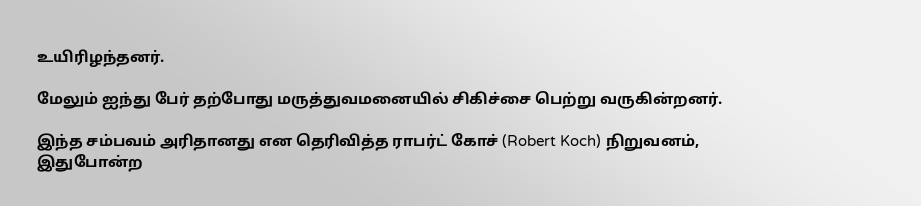உயிரிழந்தனர்.

மேலும் ஐந்து பேர் தற்போது மருத்துவமனையில் சிகிச்சை பெற்று வருகின்றனர்.

இந்த சம்பவம் அரிதானது என தெரிவித்த ராபர்ட் கோச் (Robert Koch) நிறுவனம், இதுபோன்ற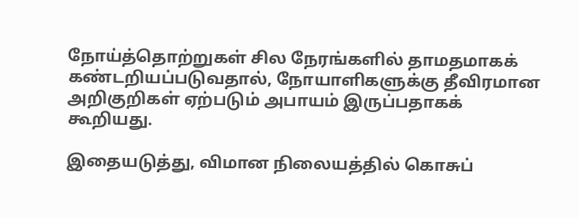நோய்த்தொற்றுகள் சில நேரங்களில் தாமதமாகக் கண்டறியப்படுவதால், நோயாளிகளுக்கு தீவிரமான அறிகுறிகள் ஏற்படும் அபாயம் இருப்பதாகக் கூறியது.

இதையடுத்து, விமான நிலையத்தில் கொசுப்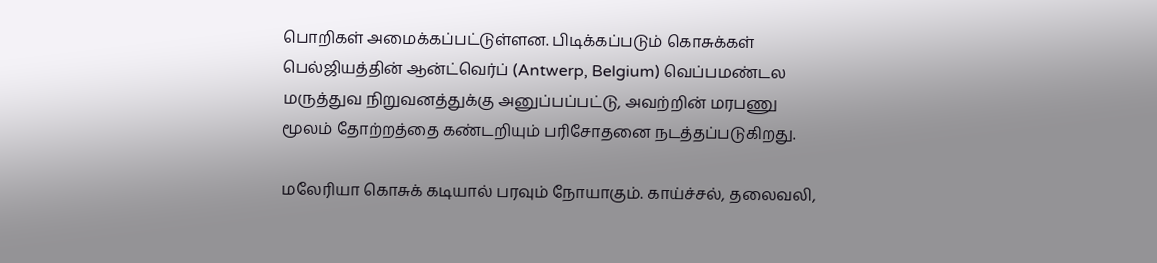பொறிகள் அமைக்கப்பட்டுள்ளன. பிடிக்கப்படும் கொசுக்கள் பெல்ஜியத்தின் ஆன்ட்வெர்ப் (Antwerp, Belgium) வெப்பமண்டல மருத்துவ நிறுவனத்துக்கு அனுப்பப்பட்டு, அவற்றின் மரபணு மூலம் தோற்றத்தை கண்டறியும் பரிசோதனை நடத்தப்படுகிறது.

மலேரியா கொசுக் கடியால் பரவும் நோயாகும். காய்ச்சல், தலைவலி,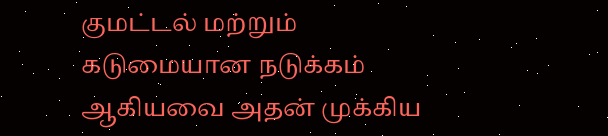குமட்டல் மற்றும் கடுமையான நடுக்கம் ஆகியவை அதன் முக்கிய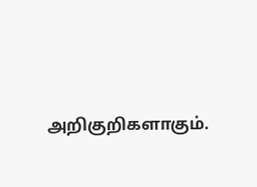அறிகுறிகளாகும்.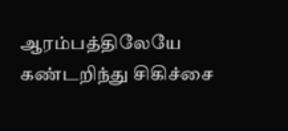ஆரம்பத்திலேயே கண்டறிந்து சிகிச்சை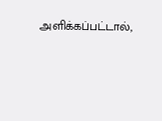அளிக்கப்பட்டால்,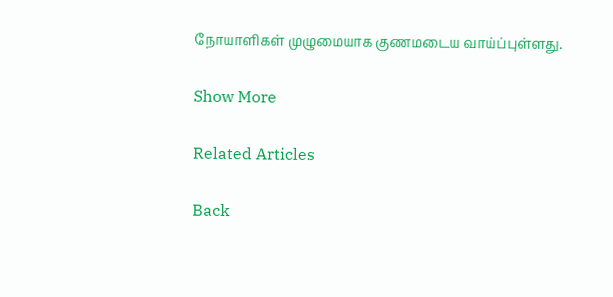நோயாளிகள் முழுமையாக குணமடைய வாய்ப்புள்ளது.

Show More

Related Articles

Back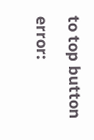to top button
error: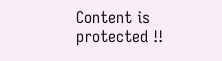Content is protected !!